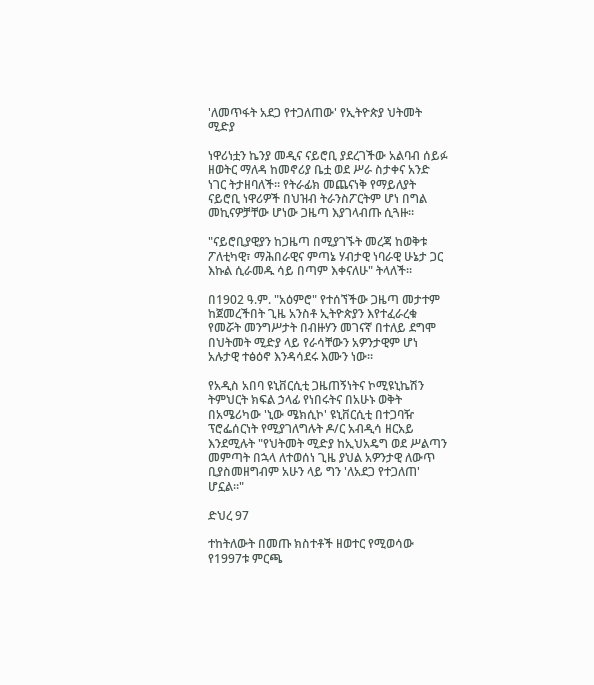'ለመጥፋት አደጋ የተጋለጠው' የኢትዮጵያ ህትመት ሚድያ

ነዋሪነቷን ኬንያ መዲና ናይሮቢ ያደረገችው አልባብ ሰይፉ ዘወትር ማለዳ ከመኖሪያ ቤቷ ወደ ሥራ ስታቀና አንድ ነገር ትታዘባለች። የትራፊክ መጨናነቅ የማይለያት ናይሮቢ ነዋሪዎች በህዝብ ትራንስፖርትም ሆነ በግል መኪናዎቻቸው ሆነው ጋዜጣ እያገላብጡ ሲጓዙ።

"ናይሮቢያዊያን ከጋዜጣ በሚያገኙት መረጃ ከወቅቱ ፖለቲካዊ፣ ማሕበራዊና ምጣኔ ሃብታዊ ነባራዊ ሁኔታ ጋር እኩል ሲራመዱ ሳይ በጣም እቀናለሁ" ትላለች።

በ1902 ዓ.ም. "አዕምሮ" የተሰኘችው ጋዜጣ መታተም ከጀመረችበት ጊዜ አንስቶ ኢትዮጵያን እየተፈራረቁ የመሯት መንግሥታት በብዙሃን መገናኛ በተለይ ደግሞ በህትመት ሚድያ ላይ የራሳቸውን አዎንታዊም ሆነ አሉታዊ ተፅዕኖ እንዳሳደሩ እሙን ነው።

የአዲስ አበባ ዩኒቨርሲቲ ጋዜጠኝነትና ኮሚዩኒኬሽን ትምህርት ክፍል ኃላፊ የነበሩትና በአሁኑ ወቅት በአሜሪካው 'ኒው ሜክሲኮ' ዩኒቨርሲቲ በተጋባዥ ፕሮፌሰርነት የሚያገለግሉት ዶ/ር አብዲሳ ዘርአይ እንደሚሉት "የህትመት ሚድያ ከኢህአዴግ ወደ ሥልጣን መምጣት በኋላ ለተወሰነ ጊዜ ያህል አዎንታዊ ለውጥ ቢያስመዘግብም አሁን ላይ ግን 'ለአደጋ የተጋለጠ' ሆኗል።"

ድህረ 97

ተከትለውት በመጡ ክስተቶች ዘወተር የሚወሳው የ1997ቱ ምርጫ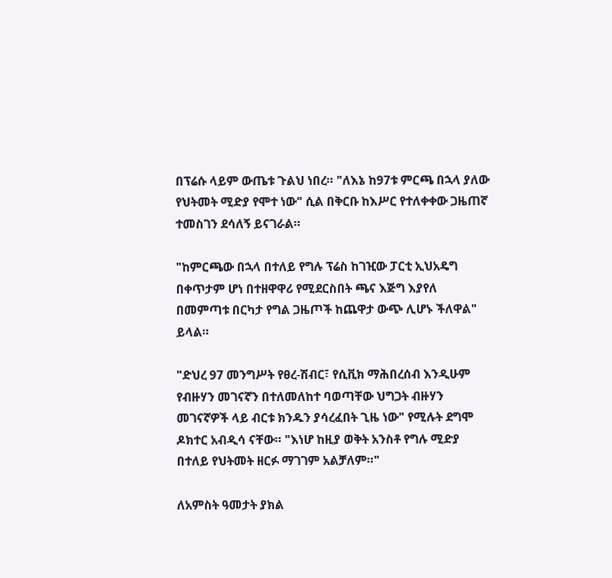በፕሬሱ ላይም ውጤቱ ጉልህ ነበረ። "ለእኔ ከ97ቱ ምርጫ በኋላ ያለው የህትመት ሚድያ የሞተ ነው" ሲል በቅርቡ ከእሥር የተለቀቀው ጋዜጠኛ ተመስገን ደሳለኝ ይናገራል።

"ከምርጫው በኋላ በተለይ የግሉ ፕሬስ ከገዢው ፓርቲ ኢህአዴግ በቀጥታም ሆነ በተዘዋዋሪ የሚደርስበት ጫና እጅግ እያየለ በመምጣቱ በርካታ የግል ጋዜጦች ከጨዋታ ውጭ ሊሆኑ ችለዋል" ይላል።

"ድህረ 97 መንግሥት የፀረ-ሽብር፣ የሲቪክ ማሕበረሰብ እንዲሁም የብዙሃን መገናኛን በተለመለከተ ባወጣቸው ህግጋት ብዙሃን መገናኛዎች ላይ ብርቱ ክንዱን ያሳረፈበት ጊዜ ነው" የሚሉት ደግሞ ዶክተር አብዲሳ ናቸው። "እነሆ ከዚያ ወቅት አንስቶ የግሉ ሚድያ በተለይ የህትመት ዘርፉ ማገገም አልቻለም።"

ለአምስት ዓመታት ያክል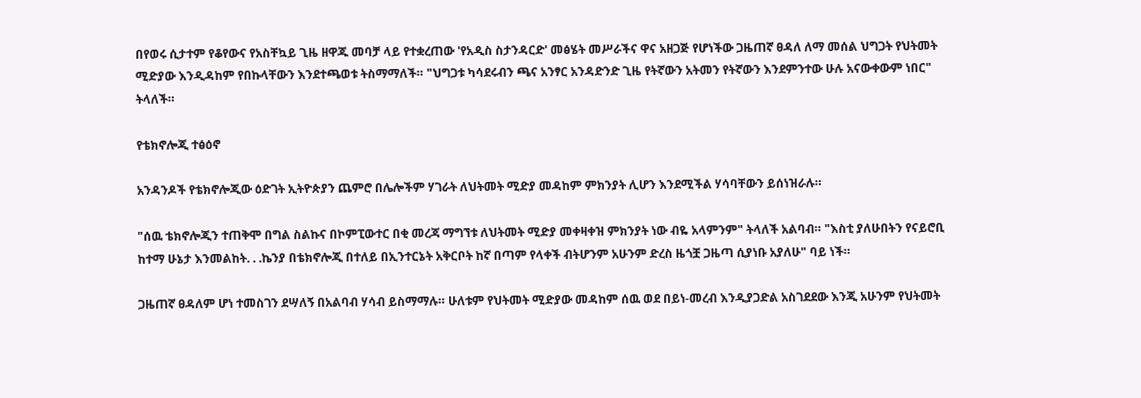በየወሩ ሲታተም የቆየውና የአስቸኳይ ጊዜ ዘዋጁ መባቻ ላይ የተቋረጠው 'የአዲስ ስታንዳርድ' መፅሄት መሥራችና ዋና አዘጋጅ የሆነችው ጋዜጠኛ ፀዳለ ለማ መሰል ህግጋት የህትመት ሚድያው እንዲዳከም የበኩላቸውን እንደተጫወቱ ትስማማለች። "ህግጋቱ ካሳደሩብን ጫና አንፃር አንዳድንድ ጊዜ የትኛውን አትመን የትኛውን እንደምንተው ሁሉ አናውቀውም ነበር" ትላለች።

የቴክኖሎጂ ተፅዕኖ

አንዳንዶች የቴክኖሎጂው ዕድገት ኢትዮጵያን ጨምሮ በሌሎችም ሃገራት ለህትመት ሚድያ መዳከም ምክንያት ሊሆን እንደሚችል ሃሳባቸውን ይሰነዝራሉ።

"ሰዉ ቴክኖሎጂን ተጠቅሞ በግል ስልኩና በኮምፒውተር በቂ መረጃ ማግኘቱ ለህትመት ሚድያ መቀዛቀዝ ምክንያት ነው ብዬ አላምንም" ትላለች አልባብ። "እስቲ ያለሁበትን የናይሮቢ ከተማ ሁኔታ እንመልከት. . .ኬንያ በቴክኖሎጂ በተለይ በኢንተርኔት አቅርቦት ከኛ በጣም የላቀች ብትሆንም አሁንም ድረስ ዜጎቿ ጋዜጣ ሲያነቡ አያለሁ" ባይ ነች።

ጋዜጠኛ ፀዳለም ሆነ ተመስገን ደሣለኝ በአልባብ ሃሳብ ይስማማሉ። ሁለቱም የህትመት ሚድያው መዳከም ሰዉ ወደ በይነ-መረብ እንዲያጋድል አስገደደው እንጂ አሁንም የህትመት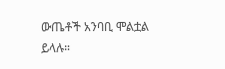ውጤቶች አንባቢ ሞልቷል ይላሉ።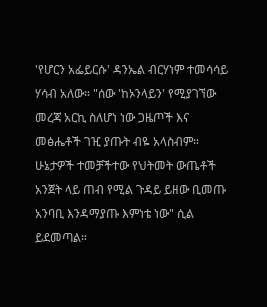'የሆርን አፌይርሱ' ዳንኤል ብርሃነም ተመሳሳይ ሃሳብ አለው። "ሰው 'ከኦንላይን' የሚያገኘው መረጃ አርኪ ስለሆነ ነው ጋዜጦች እና መፅሔቶች ገዢ ያጡት ብዬ አላስብም። ሁኔታዎች ተመቻችተው የህትመት ውጤቶች አንጀት ላይ ጠብ የሚል ጉዳይ ይዘው ቢመጡ አንባቢ እንዳማያጡ እምነቴ ነው" ሲል ይደመጣል።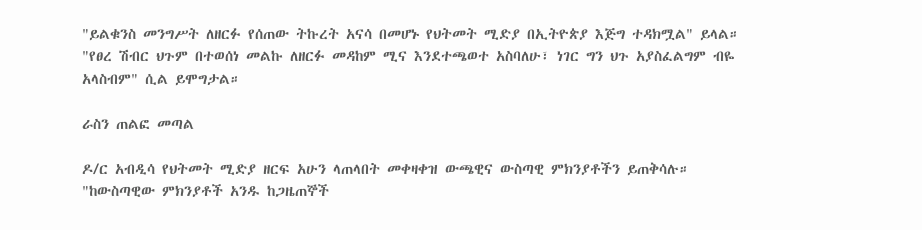"ይልቁንስ መንግሥት ለዘርፉ የሰጠው ትኩረት አናሳ በመሆኑ የህትመት ሚድያ በኢትዮጵያ እጅግ ተዳክሟል" ይላል። "የፀረ ሽብር ህጉም በተወሰነ መልኩ ለዘርፉ መዳከም ሚና እንደተጫወተ አስባለሁ፣ ነገር ግን ህጉ አያስፈልግም ብዬ አላስብም" ሲል ይሞግታል።

ራስን ጠልፎ መጣል

ዶ/ር አብዲሳ የህትመት ሚድያ ዘርፍ አሁን ላጠላበት መቀዛቀዝ ውጫዊና ውስጣዊ ምክንያቶችን ይጠቅሳሉ። "ከውስጣዊው ምክንያቶች አንዱ ከጋዜጠኞች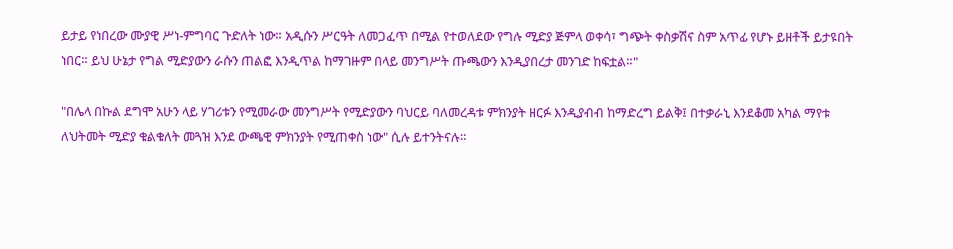ይታይ የነበረው ሙያዊ ሥነ-ምግባር ጉድለት ነው። አዲሱን ሥርዓት ለመጋፈጥ በሚል የተወለደው የግሉ ሚድያ ጅምላ ወቀሳ፣ ግጭት ቀስቃሽና ስም አጥፊ የሆኑ ይዘቶች ይታዩበት ነበር። ይህ ሁኔታ የግል ሚድያውን ራሱን ጠልፎ እንዲጥል ከማገዙም በላይ መንግሥት ጡጫውን እንዲያበረታ መንገድ ከፍቷል።"

"በሌላ በኩል ደግሞ አሁን ላይ ሃገሪቱን የሚመራው መንግሥት የሚድያውን ባህርይ ባለመረዳቱ ምክንያት ዘርፉ እንዲያብብ ከማድረግ ይልቅ፤ በተቃራኒ እንደቆመ አካል ማየቱ ለህትመት ሚድያ ቁልቁለት መጓዝ እንደ ውጫዊ ምክንያት የሚጠቀስ ነው" ሲሉ ይተንትናሉ።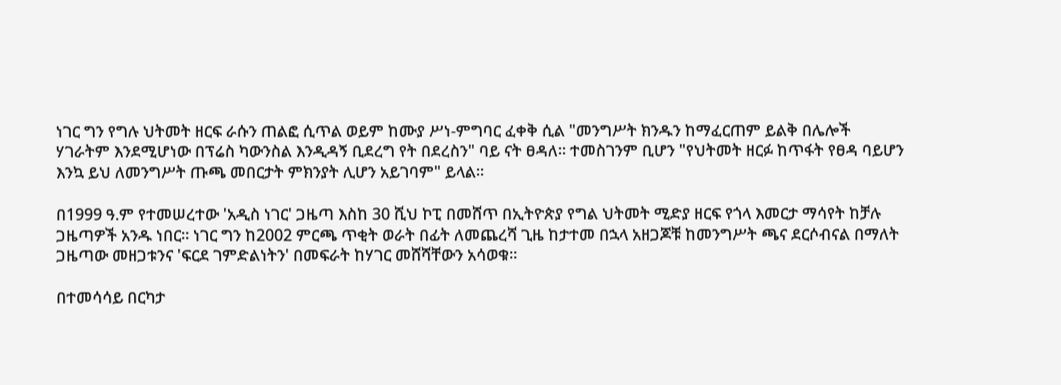ነገር ግን የግሉ ህትመት ዘርፍ ራሱን ጠልፎ ሲጥል ወይም ከሙያ ሥነ-ምግባር ፈቀቅ ሲል "መንግሥት ክንዱን ከማፈርጠም ይልቅ በሌሎች ሃገራትም እንደሚሆነው በፕሬስ ካውንስል እንዲዳኝ ቢደረግ የት በደረስን" ባይ ናት ፀዳለ። ተመስገንም ቢሆን "የህትመት ዘርፉ ከጥፋት የፀዳ ባይሆን እንኳ ይህ ለመንግሥት ጡጫ መበርታት ምክንያት ሊሆን አይገባም" ይላል።

በ1999 ዓ.ም የተመሠረተው 'አዲስ ነገር' ጋዜጣ እስከ 30 ሺህ ኮፒ በመሸጥ በኢትዮጵያ የግል ህትመት ሚድያ ዘርፍ የጎላ እመርታ ማሳየት ከቻሉ ጋዜጣዎች አንዱ ነበር። ነገር ግን ከ2002 ምርጫ ጥቂት ወራት በፊት ለመጨረሻ ጊዜ ከታተመ በኋላ አዘጋጆቹ ከመንግሥት ጫና ደርሶብናል በማለት ጋዜጣው መዘጋቱንና 'ፍርደ ገምድልነትን' በመፍራት ከሃገር መሸሻቸውን አሳወቁ።

በተመሳሳይ በርካታ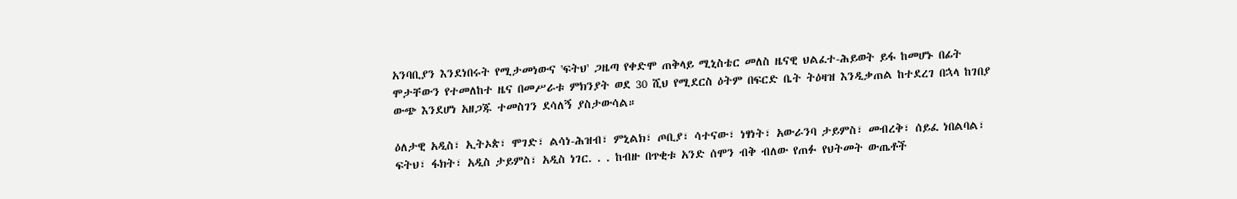አንባቢያን እንደነበሩት የሚታመነውና 'ፍትህ' ጋዜጣ የቀድሞ ጠቅላይ ሚኒስቴር መለስ ዜናዊ ህልፈተ-ሕይወት ይፋ ከመሆኑ በፊት ሞታቸውን የተመለከተ ዜና በመሥራቱ ምክንያት ወደ 30 ሺህ የሚደርስ ዕትም በፍርድ ቤት ትዕዛዝ እንዲቃጠል ከተደረገ በኋላ ከገበያ ውጭ እንደሆነ አዘጋጁ ተመስገን ደሳለኝ ያስታውሳል።

ዕለታዊ አዲስ፣ ኢትኦጵ፣ ሞገድ፣ ልሳነ-ሕዝብ፣ ምኒልክ፣ ጦቢያ፣ ሳተናው፣ ነፃነት፣ አውራንባ ታይምስ፣ መብረቅ፣ ሰይፈ ነበልባል፣ ፍትህ፣ ፋክት፣ አዲስ ታይምስ፣ አዲስ ነገር. . . ከብዙ በጥቂቱ አንድ ሰሞን ብቅ ብለው የጠፉ የህትመት ውጤቶች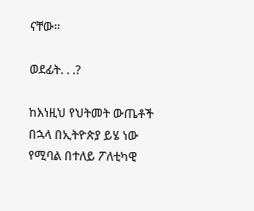ናቸው።

ወደፊት. . .?

ከእነዚህ የህትመት ውጤቶች በኋላ በኢትዮጵያ ይሄ ነው የሚባል በተለይ ፖለቲካዊ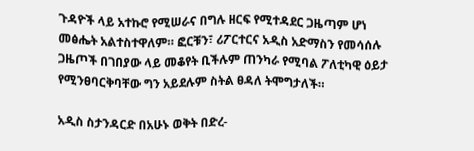ጉዳዮች ላይ አተኩሮ የሚሠራና በግሉ ዘርፍ የሚተዳደር ጋዜጣም ሆነ መፅሔት አልተስተዋለም። ፎርቹን፣ ሪፖርተርና አዲስ አድማስን የመሳሰሉ ጋዜጦች በገበያው ላይ መቆየት ቢችሉም ጠንካራ የሚባል ፖለቲካዊ ዕይታ የሚንፀባርቅባቸው ግን አይደሉም ስትል ፀዳለ ትሞግታለች።

አዲስ ስታንዳርድ በአሁኑ ወቅት በድረ-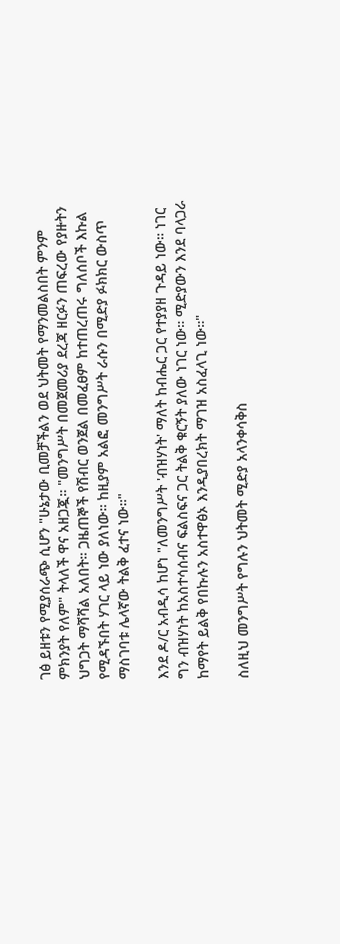ገፅ ይዘቱን የሚያሰራጭ ሲሆን "ሁኔታው ቢመቻችልን ወደ ህትመት የማንመልስበት ምንም ምክንያት የለም" ትላለች ዋና አዘጋጇ። "መንግሥት በመጀመሪያ ደረጃ ዘርፉን ጠፍረው የያዙትን ህግጋት ማሻሻል አለበት። ጋዜጠኞች የሽብር ወንጀል በመፈፀም ከተጠረጠሩ ግለሰቦች እኩል የሚዳኙበት ሃገር ላይ ነው ያለነው። ከዚያም አልፎ መንግሥት ራሱን በሚድያ ፉክክር ውስጥ ማስገባቱ ሌላኛው ትልቅ ፈተና ነው።"

እንደ ዶ/ር አብዲሳ ከሆነ "ለመንግሥት 'ብዝሃነት' ማለት ከብሔር ጋር የተያያዘ ጉዳይ ነው። ነገር ግን ብዝሃነት ከአስተሳሰብና ፍልስፍና ጋር ትልቅ ቁርኝት ያለው ነገር ነው። ሚድያውን እንደ ባላጋራ ከማየት ይልቅ የበኩሉን አስተዋፅኦ እንዲያበረክት ማገዝ አስፈላጊ ነው።"

ስለዚህ መንግሥት የግሉን ህትመት ሚድያ አላንቀሳቅስ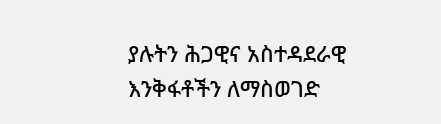ያሉትን ሕጋዊና አስተዳደራዊ እንቅፋቶችን ለማስወገድ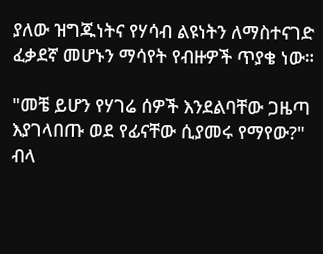ያለው ዝግጁነትና የሃሳብ ልዩነትን ለማስተናገድ ፈቃደኛ መሆኑን ማሳየት የብዙዎች ጥያቄ ነው።

"መቼ ይሆን የሃገሬ ሰዎች እንደልባቸው ጋዜጣ እያገላበጡ ወደ የፊናቸው ሲያመሩ የማየው?" ብላ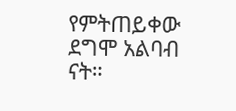የምትጠይቀው ደግሞ አልባብ ናት።